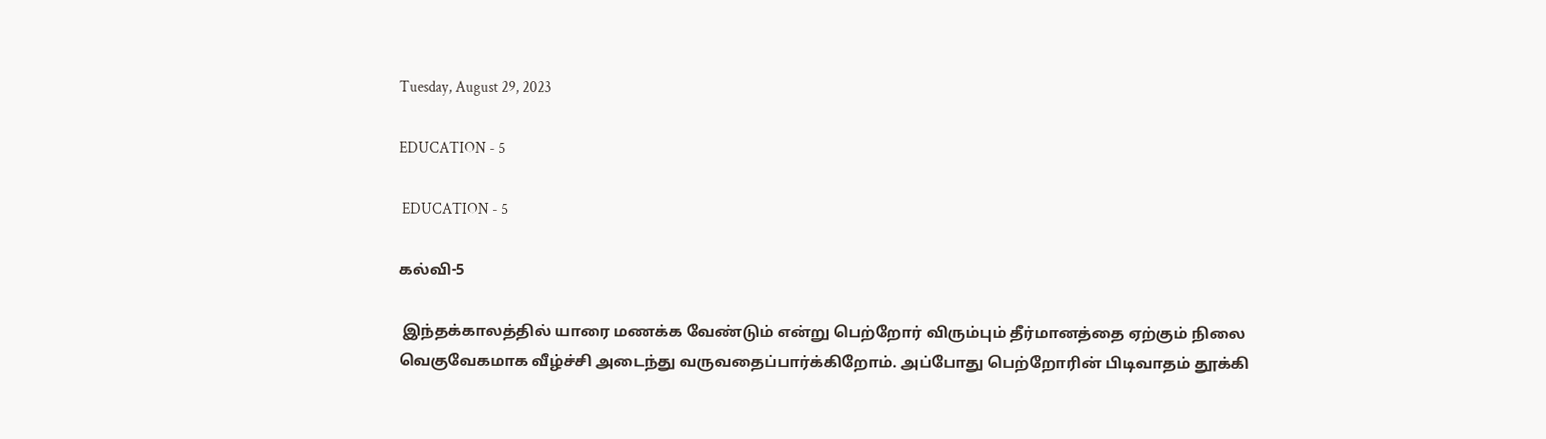Tuesday, August 29, 2023

EDUCATION - 5

 EDUCATION - 5

கல்வி-5

 இந்தக்காலத்தில் யாரை மணக்க வேண்டும் என்று பெற்றோர் விரும்பும் தீர்மானத்தை ஏற்கும் நிலை வெகுவேகமாக வீழ்ச்சி அடைந்து வருவதைப்பார்க்கிறோம். அப்போது பெற்றோரின் பிடிவாதம் தூக்கி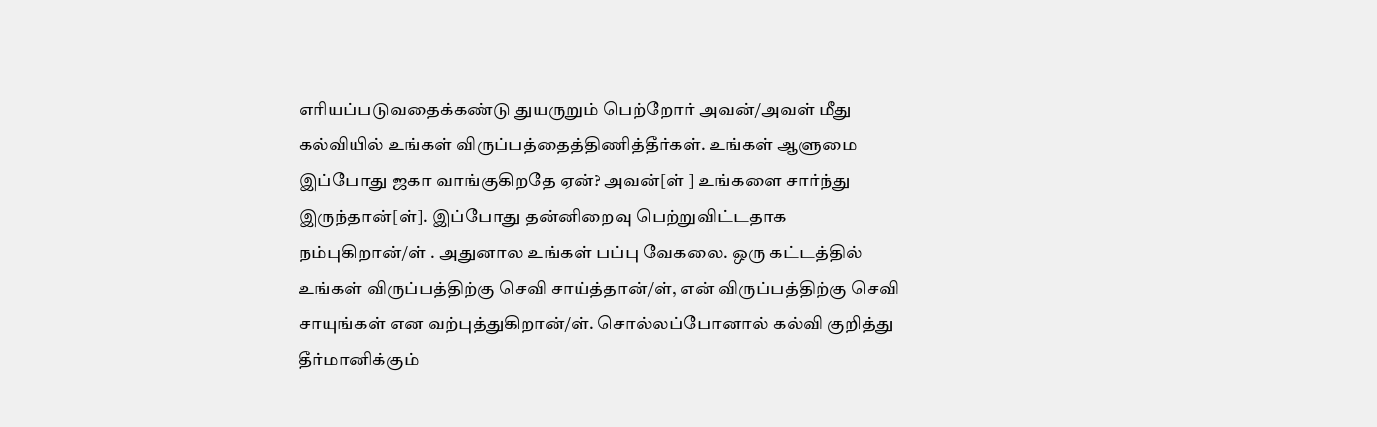எரியப்படுவதைக்கண்டு துயருறும் பெற்றோர் அவன்/அவள் மீது கல்வியில் உங்கள் விருப்பத்தைத்திணித்தீர்கள். உங்கள் ஆளுமை இப்போது ஜகா வாங்குகிறதே ஏன்? அவன்[ள் ] உங்களை சார்ந்து இருந்தான்[ள்]. இப்போது தன்னிறைவு பெற்றுவிட்டதாக     நம்புகிறான்/ள் . அதுனால உங்கள் பப்பு வேகலை. ஒரு கட்டத்தில் உங்கள் விருப்பத்திற்கு செவி சாய்த்தான்/ள், என் விருப்பத்திற்கு செவி சாயுங்கள் என வற்புத்துகிறான்/ள். சொல்லப்போனால் கல்வி குறித்து தீர்மானிக்கும்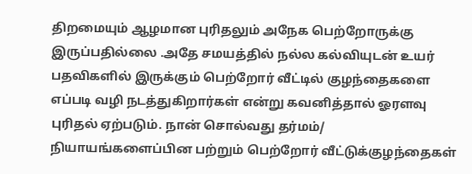திறமையும் ஆழமான புரிதலும் அநேக பெற்றோருக்கு இருப்பதில்லை .அதே சமயத்தில் நல்ல கல்வியுடன் உயர் பதவிகளில் இருக்கும் பெற்றோர் வீட்டில் குழந்தைகளை எப்படி வழி நடத்துகிறார்கள் என்று கவனித்தால் ஓரளவு புரிதல் ஏற்படும். நான் சொல்வது தர்மம்/ நியாயங்களைப்பின பற்றும் பெற்றோர் வீட்டுக்குழந்தைகள்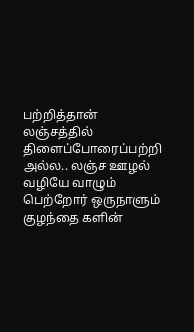பற்றித்தான்   லஞ்சத்தில் திளைப்போரைப்பற்றி அல்ல.. லஞ்ச ஊழல் வழியே வாழும் பெற்றோர் ஒருநாளும் குழந்தை களின்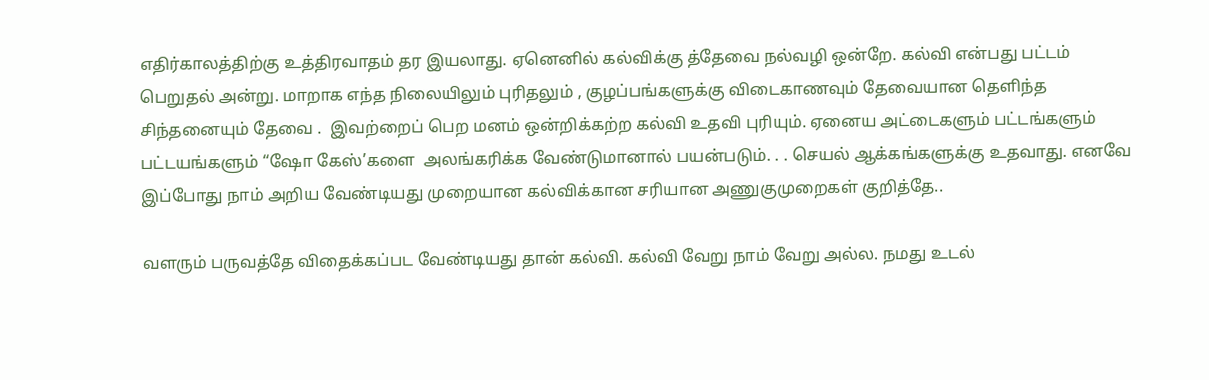எதிர்காலத்திற்கு உத்திரவாதம் தர இயலாது. ஏனெனில் கல்விக்கு த்தேவை நல்வழி ஒன்றே. கல்வி என்பது பட்டம் பெறுதல் அன்று. மாறாக எந்த நிலையிலும் புரிதலும் , குழப்பங்களுக்கு விடைகாணவும் தேவையான தெளிந்த  சிந்தனையும் தேவை .  இவற்றைப் பெற மனம் ஒன்றிக்கற்ற கல்வி உதவி புரியும். ஏனைய அட்டைகளும் பட்டங்களும் பட்டயங்களும் “ஷோ கேஸ்’களை  அலங்கரிக்க வேண்டுமானால் பயன்படும். . . செயல் ஆக்கங்களுக்கு உதவாது. எனவே இப்போது நாம் அறிய வேண்டியது முறையான கல்விக்கான சரியான அணுகுமுறைகள் குறித்தே..

வளரும் பருவத்தே விதைக்கப்பட வேண்டியது தான் கல்வி. கல்வி வேறு நாம் வேறு அல்ல. நமது உடல்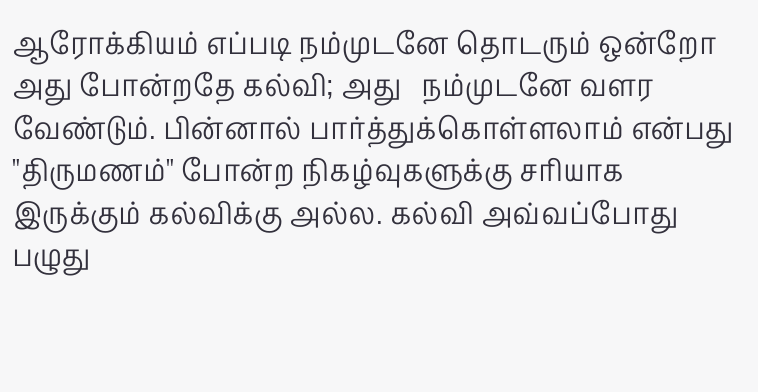ஆரோக்கியம் எப்படி நம்முடனே தொடரும் ஒன்றோ அது போன்றதே கல்வி; அது   நம்முடனே வளர வேண்டும். பின்னால் பார்த்துக்கொள்ளலாம் என்பது "திருமணம்" போன்ற நிகழ்வுகளுக்கு சரியாக இருக்கும் கல்விக்கு அல்ல. கல்வி அவ்வப்போது பழுது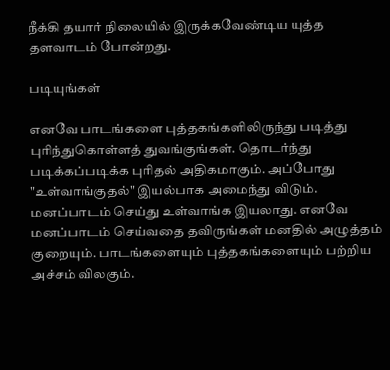நீக்கி தயார் நிலையில் இருக்கவேண்டிய யுத்த தளவாடம் போன்றது.

படியுங்கள்

எனவே பாடங்களை புத்தகங்களிலிருந்து படித்து புரிந்துகொள்ளத் துவங்குங்கள். தொடர்ந்து படிக்கப்படிக்க புரிதல் அதிகமாகும். அப்போது "உள்வாங்குதல்" இயல்பாக அமைந்து விடும். மனப்பாடம் செய்து உள்வாங்க இயலாது. எனவே மனப்பாடம் செய்வதை தவிருங்கள் மனதில் அழுத்தம் குறையும். பாடங்களையும் புத்தகங்களையும் பற்றிய அச்சம் விலகும்.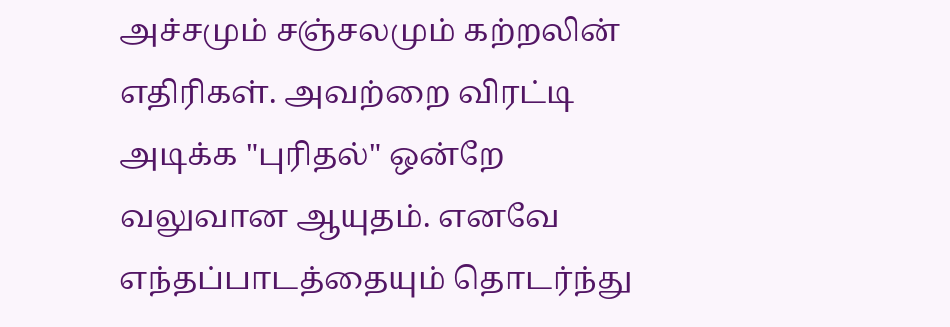அச்சமும் சஞ்சலமும் கற்றலின் எதிரிகள். அவற்றை விரட்டி அடிக்க "புரிதல்" ஒன்றே வலுவான ஆயுதம். எனவே எந்தப்பாடத்தையும் தொடர்ந்து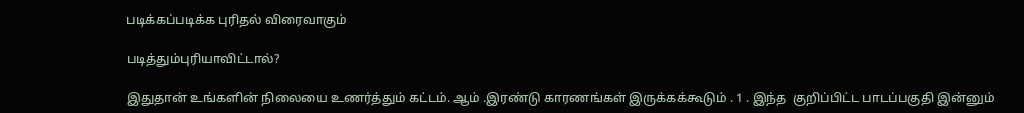படிக்கப்படிக்க புரிதல் விரைவாகும்

படித்தும்புரியாவிட்டால்?

இதுதான் உங்களின் நிலையை உணர்த்தும் கட்டம். ஆம் .இரண்டு காரணங்கள் இருக்கக்கூடும் . 1 . இந்த  குறிப்பிட்ட பாடப்பகுதி இன்னும்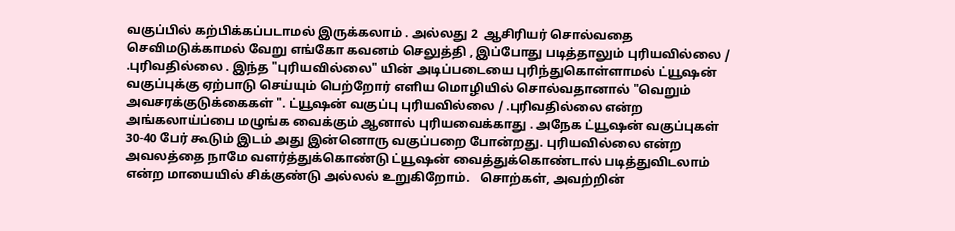வகுப்பில் கற்பிக்கப்படாமல் இருக்கலாம் . அல்லது 2  ஆசிரியர் சொல்வதை செவிமடுக்காமல் வேறு எங்கோ கவனம் செலுத்தி , இப்போது படித்தாலும் புரியவில்லை / .புரிவதில்லை . இந்த "புரியவில்லை" யின் அடிப்படையை புரிந்துகொள்ளாமல் ட்யூஷன் வகுப்புக்கு ஏற்பாடு செய்யும் பெற்றோர் எளிய மொழியில் சொல்வதானால் "வெறும் அவசரக்குடுக்கைகள் ". ட்யூஷன் வகுப்பு புரியவில்லை / .புரிவதில்லை என்ற  அங்கலாய்ப்பை மழுங்க வைக்கும் ஆனால் புரியவைக்காது . அநேக ட்யூஷன் வகுப்புகள் 30-40 பேர் கூடும் இடம் அது இன்னொரு வகுப்பறை போன்றது. புரியவில்லை என்ற அவலத்தை நாமே வளர்த்துக்கொண்டு ட்யூஷன் வைத்துக்கொண்டால் படித்துவிடலாம் என்ற மாயையில் சிக்குண்டு அல்லல் உறுகிறோம்.   சொற்கள், அவற்றின்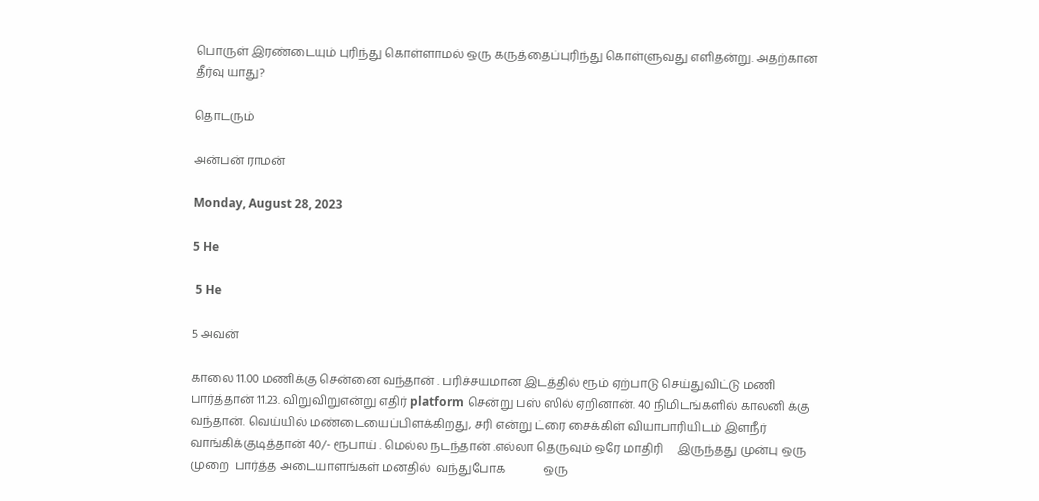பொருள் இரண்டையும் புரிந்து கொள்ளாமல் ஒரு கருத்தைப்புரிந்து கொள்ளுவது எளிதன்று. அதற்கான தீர்வு யாது?

தொடரும்

அன்பன் ராமன்

Monday, August 28, 2023

5 He

 5 He

5 அவன்

காலை 11.00 மணிக்கு சென்னை வந்தான் . பரிச்சயமான இடத்தில் ரூம் ஏற்பாடு செய்துவிட்டு மணி பார்த்தான் 11.23. விறுவிறுஎன்று எதிர் platform சென்று பஸ் ஸில் ஏறினான். 40 நிமிடங்களில் காலனி க்கு வந்தான். வெய்யில் மண்டையைப்பிளக்கிறது, சரி என்று ட்ரை சைக்கிள் வியாபாரியிடம் இளநீர் வாங்கிக்குடித்தான் 40/- ரூபாய் . மெல்ல நடந்தான் .எல்லா தெருவும் ஒரே மாதிரி     இருந்தது முன்பு ஒரு  முறை  பார்த்த அடையாளங்கள் மனதில்  வந்துபோக             ஒரு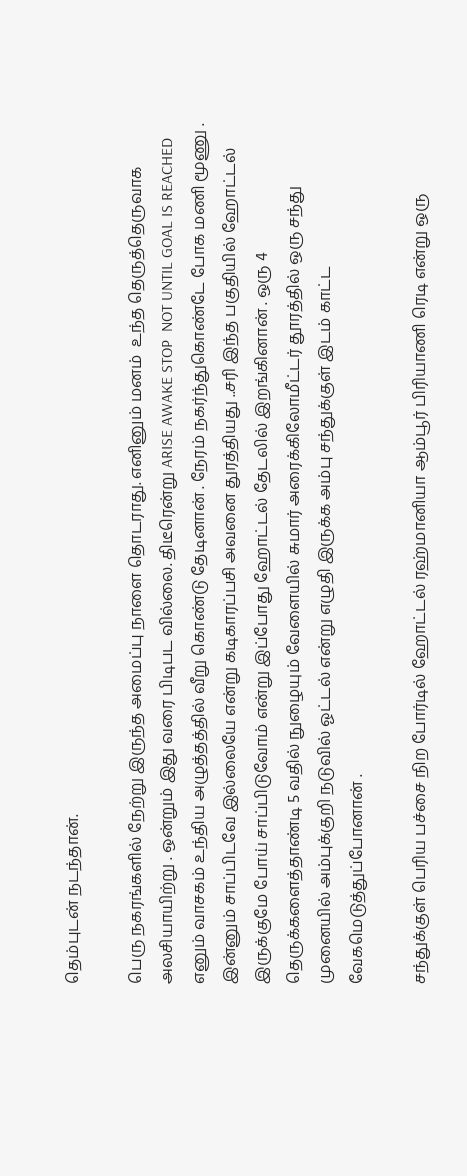தெம்புடன் நடந்தான்.

பெரு நகரங்களில் நேற்று இருந்த அமைப்பு நாளை தொடராது. எனினும் மனம்  உந்த தெருத்தெருவாக அலசியாயிற்று . ஒன்றும் இது வரை பிடிபட வில்லை. திடீரென்று ARISE AWAKE STOP  NOT UNTIL GOAL IS REACHED எனும் வாசகம் உந்திய அழுத்தத்தில் வீறு கொண்டு தேடினான் . நேரம் நகர்ந்துகொண்டே போக மணி மூணு . இன்னும் சாப்பிடவே இல்லையே என்று கடிகாரப்பசி அவனை துரத்தியது ..சரி இந்த பகுதியில் ஹோட்டல் இருக்குமே போய் சாப்பிடுவோம் என்று இப்போது ஹோட்டல் தேடலில் இறங்கினான் . ஒரு 4 தெருக்களைத்தாண்டி 5 வதில் நுழையும் வேளையில் சுமார் அரைக்கிலோமீட்டர் தூரத்தில் ஒரு சந்து முனையில் அம்புக்குறி நடுவில் ஓட்டல் என்று எழுதி இருக்க அம்பு சந்துக்குள் இடம் காட்ட வேகமெடுத்துப்போனான் .

சந்துக்குள் பெரிய பச்சை நிற போர்டில் ஹோட்டல் ரஹ்மானியா ஆம்பூர் பிரியாணி ரெடி என்று ஒரு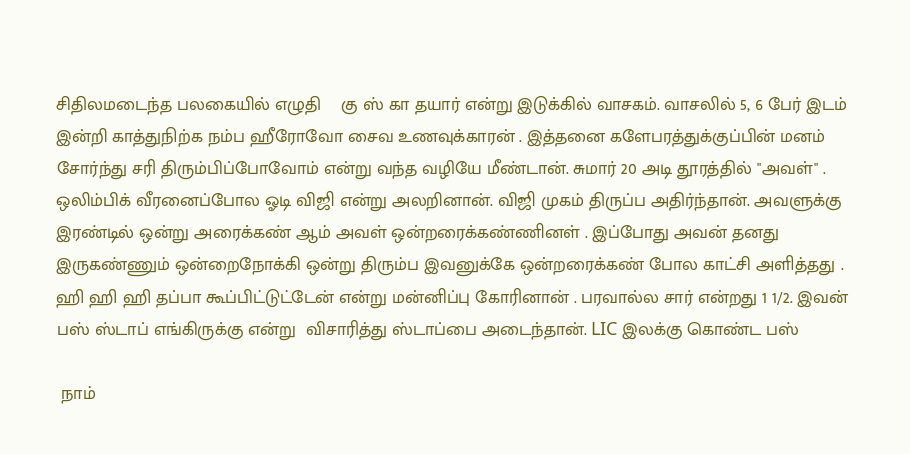சிதிலமடைந்த பலகையில் எழுதி    கு ஸ் கா தயார் என்று இடுக்கில் வாசகம். வாசலில் 5, 6 பேர் இடம் இன்றி காத்துநிற்க நம்ப ஹீரோவோ சைவ உணவுக்காரன் . இத்தனை களேபரத்துக்குப்பின் மனம் சோர்ந்து சரி திரும்பிப்போவோம் என்று வந்த வழியே மீண்டான். சுமார் 20 அடி தூரத்தில் "அவள்" . ஒலிம்பிக் வீரனைப்போல ஓடி விஜி என்று அலறினான். விஜி முகம் திருப்ப அதிர்ந்தான். அவளுக்கு இரண்டில் ஒன்று அரைக்கண் ஆம் அவள் ஒன்றரைக்கண்ணினள் . இப்போது அவன் தனது இருகண்ணும் ஒன்றைநோக்கி ஒன்று திரும்ப இவனுக்கே ஒன்றரைக்கண் போல காட்சி அளித்தது . ஹி ஹி ஹி தப்பா கூப்பிட்டுட்டேன் என்று மன்னிப்பு கோரினான் . பரவால்ல சார் என்றது 1 1/2. இவன் பஸ் ஸ்டாப் எங்கிருக்கு என்று  விசாரித்து ஸ்டாப்பை அடைந்தான். LIC இலக்கு கொண்ட பஸ்

 நாம்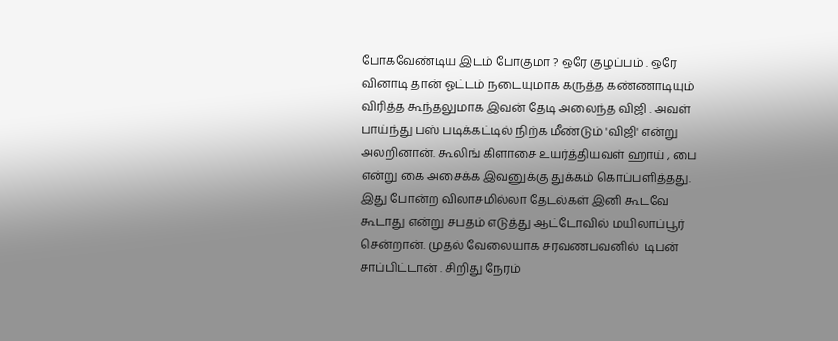போகவேண்டிய இடம் போகுமா ? ஒரே குழப்பம் . ஒரே வினாடி தான் ஓட்டம் நடையுமாக கருத்த கண்ணாடியும் விரித்த கூந்தலுமாக இவன் தேடி அலைந்த விஜி . அவள் பாய்ந்து பஸ் படிக்கட்டில் நிற்க மீண்டும் 'விஜி' என்று அலறினான். கூலிங் கிளாசை உயர்த்தியவள் ஹாய் , பை என்று கை அசைக்க இவனுக்கு துக்கம் கொப்பளித்தது. இது போன்ற விலாசமில்லா தேடல்கள் இனி கூடவே கூடாது என்று சபதம் எடுத்து ஆட்டோவில் மயிலாப்பூர் சென்றான். முதல் வேலையாக சரவணபவனில்  டிபன் சாப்பிட்டான் . சிறிது நேரம்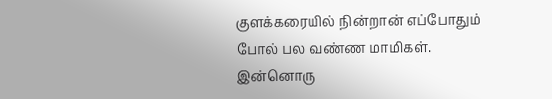குளக்கரையில் நின்றான் எப்போதும் போல் பல வண்ண மாமிகள். இன்னொரு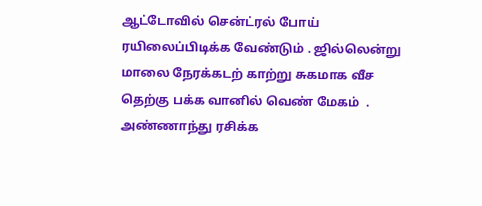ஆட்டோவில் சென்ட்ரல் போய் ரயிலைப்பிடிக்க வேண்டும் . ஜில்லென்று மாலை நேரக்கடற் காற்று சுகமாக வீச தெற்கு பக்க வானில் வெண் மேகம்  . அண்ணாந்து ரசிக்க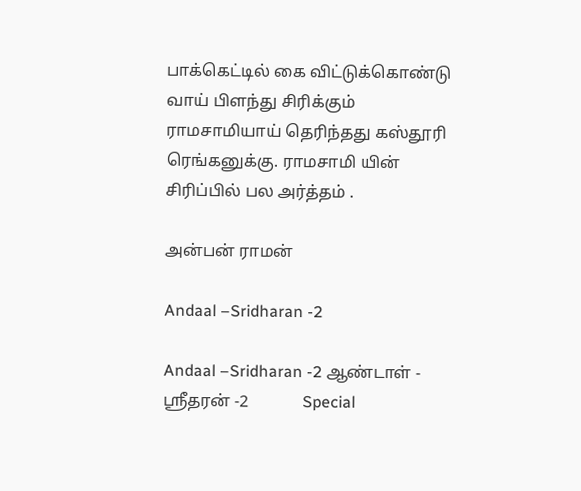பாக்கெட்டில் கை விட்டுக்கொண்டு வாய் பிளந்து சிரிக்கும் ராமசாமியாய் தெரிந்தது கஸ்தூரி ரெங்கனுக்கு. ராமசாமி யின் சிரிப்பில் பல அர்த்தம் .

அன்பன் ராமன்

Andaal –Sridharan -2

Andaal –Sridharan -2 ஆண்டாள் - ஸ்ரீதரன் -2             Special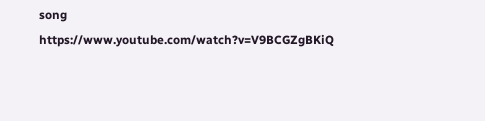song       https://www.youtube.com/watch?v=V9BCGZgBKiQ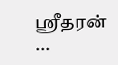ஸ்ரீதரன் ...